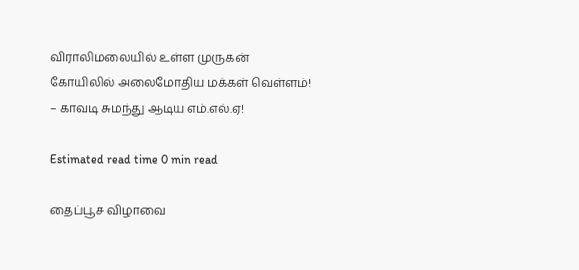விராலிமலையில் உள்ள முருகன் கோயிலில் அலைமோதிய மக்கள் வெள்ளம்! – காவடி சுமந்து ஆடிய எம்.எல்.ஏ!

Estimated read time 0 min read

தைப்பூச விழாவை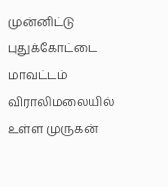முன்னிட்டு புதுக்கோட்டை மாவட்டம் விராலிமலையில் உள்ள முருகன்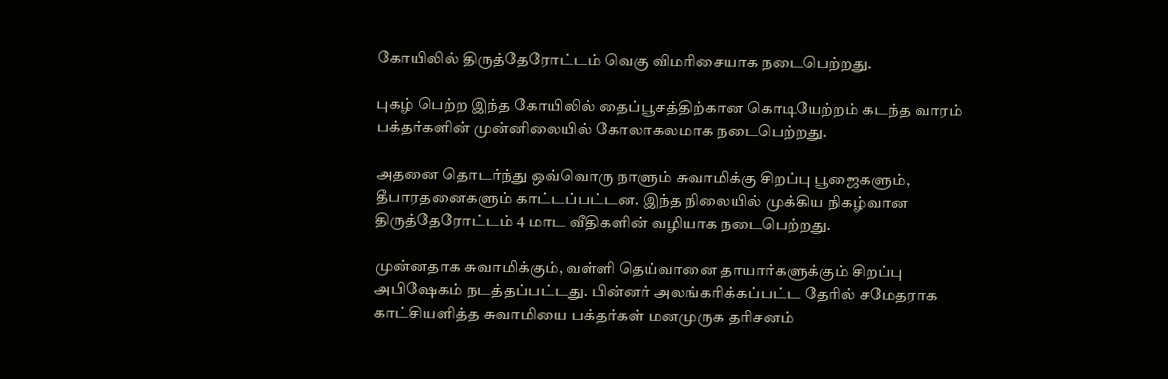கோயிலில் திருத்தேரோட்டம் வெகு விமரிசையாக நடைபெற்றது.

புகழ் பெற்ற இந்த கோயிலில் தைப்பூசத்திற்கான கொடியேற்றம் கடந்த வாரம் பக்தர்களின் முன்னிலையில் கோலாகலமாக நடைபெற்றது.

அதனை தொடர்ந்து ஒவ்வொரு நாளும் சுவாமிக்கு சிறப்பு பூஜைகளும், தீபாரதனைகளும் காட்டப்பட்டன. இந்த நிலையில் முக்கிய நிகழ்வான திருத்தேரோட்டம் 4 மாட வீதிகளின் வழியாக நடைபெற்றது.

முன்னதாக சுவாமிக்கும், வள்ளி தெய்வானை தாயார்களுக்கும் சிறப்பு அபிஷேகம் நடத்தப்பட்டது. பின்னர் அலங்கரிக்கப்பட்ட தேரில் சமேதராக காட்சியளித்த சுவாமியை பக்தர்கள் மனமுருக தரிசனம்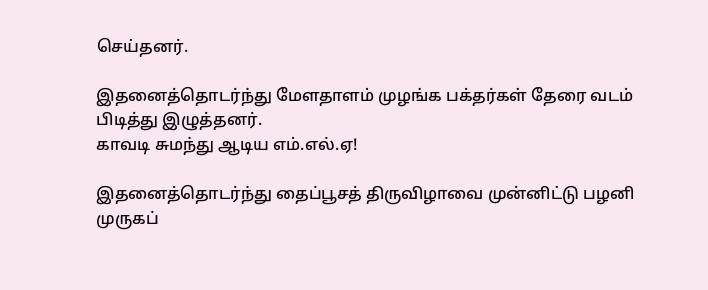செய்தனர்.

இதனைத்தொடர்ந்து மேளதாளம் முழங்க பக்தர்கள் தேரை வடம் பிடித்து இழுத்தனர்.
காவடி சுமந்து ஆடிய எம்.எல்.ஏ!

இதனைத்தொடர்ந்து தைப்பூசத் திருவிழாவை முன்னிட்டு பழனி முருகப்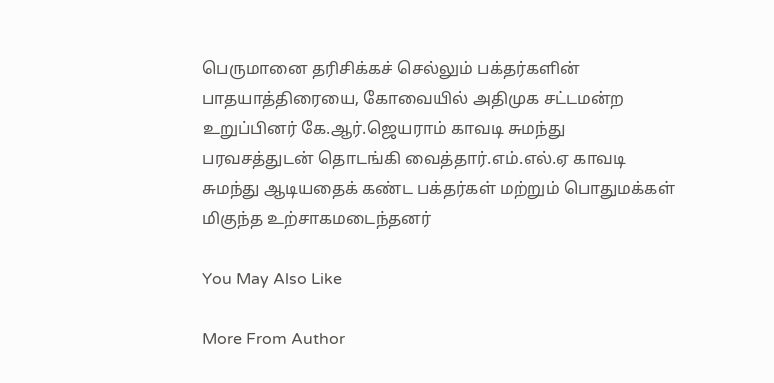பெருமானை தரிசிக்கச் செல்லும் பக்தர்களின் பாதயாத்திரையை, கோவையில் அதிமுக சட்டமன்ற உறுப்பினர் கே.ஆர்.ஜெயராம் காவடி சுமந்து பரவசத்துடன் தொடங்கி வைத்தார்.எம்.எல்.ஏ காவடி சுமந்து ஆடியதைக் கண்ட பக்தர்கள் மற்றும் பொதுமக்கள் மிகுந்த உற்சாகமடைந்தனர்

You May Also Like

More From Author